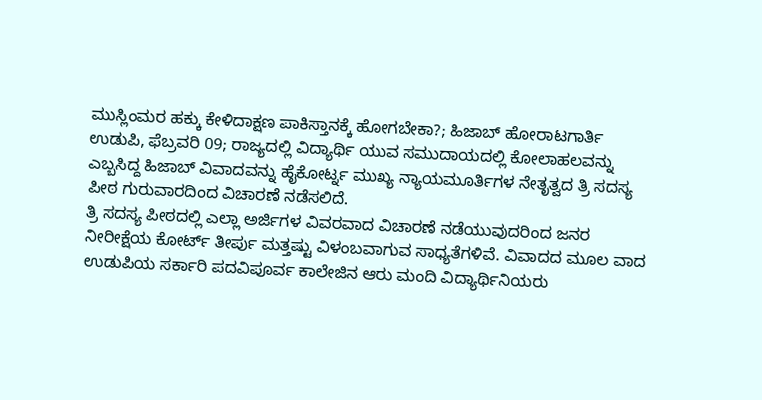ಮುಸ್ಲಿಂಮರ ಹಕ್ಕು ಕೇಳಿದಾಕ್ಷಣ ಪಾಕಿಸ್ತಾನಕ್ಕೆ ಹೋಗಬೇಕಾ?; ಹಿಜಾಬ್ ಹೋರಾಟಗಾರ್ತಿ
ಉಡುಪಿ, ಫೆಬ್ರವರಿ 09; ರಾಜ್ಯದಲ್ಲಿ ವಿದ್ಯಾರ್ಥಿ ಯುವ ಸಮುದಾಯದಲ್ಲಿ ಕೋಲಾಹಲವನ್ನು ಎಬ್ಬಸಿದ್ದ ಹಿಜಾಬ್ ವಿವಾದವನ್ನು ಹೈಕೋರ್ಟ್ನ ಮುಖ್ಯ ನ್ಯಾಯಮೂರ್ತಿಗಳ ನೇತೃತ್ವದ ತ್ರಿ ಸದಸ್ಯ ಪೀಠ ಗುರುವಾರದಿಂದ ವಿಚಾರಣೆ ನಡೆಸಲಿದೆ.
ತ್ರಿ ಸದಸ್ಯ ಪೀಠದಲ್ಲಿ ಎಲ್ಲಾ ಅರ್ಜಿಗಳ ವಿವರವಾದ ವಿಚಾರಣೆ ನಡೆಯುವುದರಿಂದ ಜನರ ನೀರೀಕ್ಷೆಯ ಕೋರ್ಟ್ ತೀರ್ಪು ಮತ್ತಷ್ಟು ವಿಳಂಬವಾಗುವ ಸಾಧ್ಯತೆಗಳಿವೆ. ವಿವಾದದ ಮೂಲ ವಾದ ಉಡುಪಿಯ ಸರ್ಕಾರಿ ಪದವಿಪೂರ್ವ ಕಾಲೇಜಿನ ಆರು ಮಂದಿ ವಿದ್ಯಾರ್ಥಿನಿಯರು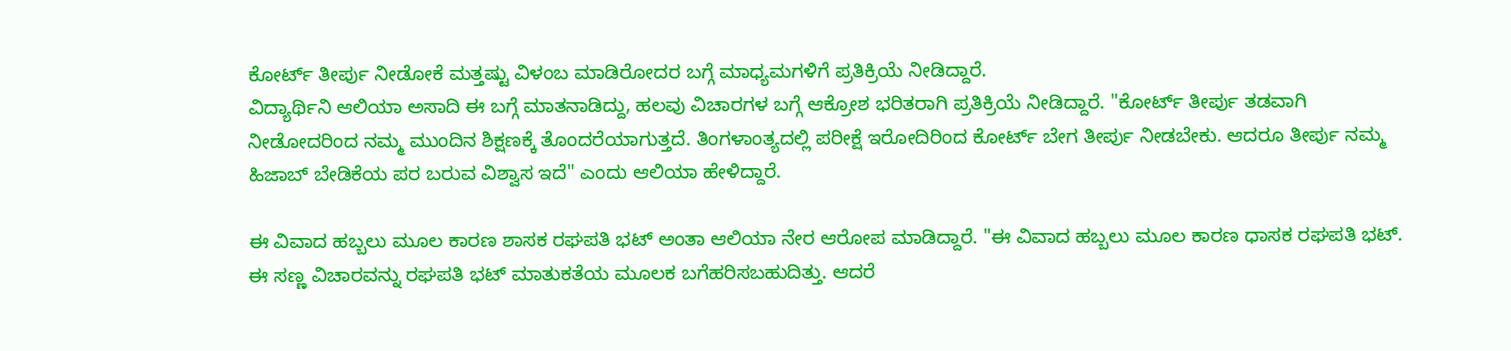ಕೋರ್ಟ್ ತೀರ್ಪು ನೀಡೋಕೆ ಮತ್ತಷ್ಟು ವಿಳಂಬ ಮಾಡಿರೋದರ ಬಗ್ಗೆ ಮಾಧ್ಯಮಗಳಿಗೆ ಪ್ರತಿಕ್ರಿಯೆ ನೀಡಿದ್ದಾರೆ.
ವಿದ್ಯಾರ್ಥಿನಿ ಆಲಿಯಾ ಅಸಾದಿ ಈ ಬಗ್ಗೆ ಮಾತನಾಡಿದ್ದು, ಹಲವು ವಿಚಾರಗಳ ಬಗ್ಗೆ ಆಕ್ರೋಶ ಭರಿತರಾಗಿ ಪ್ರತಿಕ್ರಿಯೆ ನೀಡಿದ್ದಾರೆ. "ಕೋರ್ಟ್ ತೀರ್ಪು ತಡವಾಗಿ ನೀಡೋದರಿಂದ ನಮ್ಮ ಮುಂದಿನ ಶಿಕ್ಷಣಕ್ಕೆ ತೊಂದರೆಯಾಗುತ್ತದೆ. ತಿಂಗಳಾಂತ್ಯದಲ್ಲಿ ಪರೀಕ್ಷೆ ಇರೋದಿರಿಂದ ಕೋರ್ಟ್ ಬೇಗ ತೀರ್ಪು ನೀಡಬೇಕು. ಆದರೂ ತೀರ್ಪು ನಮ್ಮ ಹಿಜಾಬ್ ಬೇಡಿಕೆಯ ಪರ ಬರುವ ವಿಶ್ವಾಸ ಇದೆ" ಎಂದು ಆಲಿಯಾ ಹೇಳಿದ್ದಾರೆ.

ಈ ವಿವಾದ ಹಬ್ಬಲು ಮೂಲ ಕಾರಣ ಶಾಸಕ ರಘಪತಿ ಭಟ್ ಅಂತಾ ಆಲಿಯಾ ನೇರ ಆರೋಪ ಮಾಡಿದ್ದಾರೆ. "ಈ ವಿವಾದ ಹಬ್ಬಲು ಮೂಲ ಕಾರಣ ಧಾಸಕ ರಘಪತಿ ಭಟ್. ಈ ಸಣ್ಣ ವಿಚಾರವನ್ನು ರಘಪತಿ ಭಟ್ ಮಾತುಕತೆಯ ಮೂಲಕ ಬಗೆಹರಿಸಬಹುದಿತ್ತು. ಆದರೆ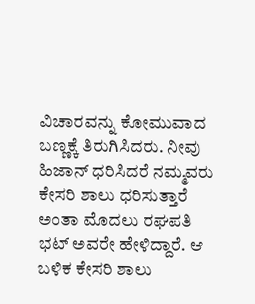ವಿಚಾರವನ್ನು ಕೋಮುವಾದ ಬಣ್ಣಕ್ಕೆ ತಿರುಗಿಸಿದರು. ನೀವು ಹಿಜಾನ್ ಧರಿಸಿದರೆ ನಮ್ಮವರು ಕೇಸರಿ ಶಾಲು ಧರಿಸುತ್ತಾರೆ ಅಂತಾ ಮೊದಲು ರಘಪತಿ ಭಟ್ ಅವರೇ ಹೇಳಿದ್ದಾರೆ. ಆ ಬಳಿಕ ಕೇಸರಿ ಶಾಲು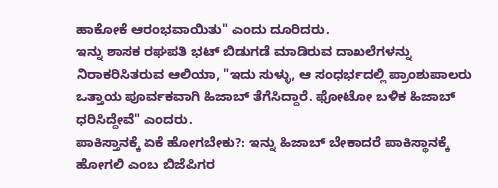ಹಾಕೋಕೆ ಆರಂಭವಾಯಿತು" ಎಂದು ದೂರಿದರು.
ಇನ್ನು ಶಾಸಕ ರಘಪತಿ ಭಟ್ ಬಿಡುಗಡೆ ಮಾಡಿರುವ ದಾಖಲೆಗಳನ್ನು ನಿರಾಕರಿಸಿತರುವ ಆಲಿಯಾ, "ಇದು ಸುಳ್ಳು, ಆ ಸಂಧರ್ಭದಲ್ಲಿ ಪ್ರಾಂಶುಪಾಲರು ಒತ್ತಾಯ ಪೂರ್ವಕವಾಗಿ ಹಿಜಾಬ್ ತೆಗೆಸಿದ್ದಾರೆ. ಫೋಟೋ ಬಳಿಕ ಹಿಜಾಬ್ ಧರಿಸಿದ್ದೇವೆ" ಎಂದರು.
ಪಾಕಿಸ್ತಾನಕ್ಕೆ ಏಕೆ ಹೋಗಬೇಕು?: ಇನ್ನು ಹಿಜಾಬ್ ಬೇಕಾದರೆ ಪಾಕಿಸ್ಥಾನಕ್ಕೆ ಹೋಗಲಿ ಎಂಬ ಬಿಜೆಪಿಗರ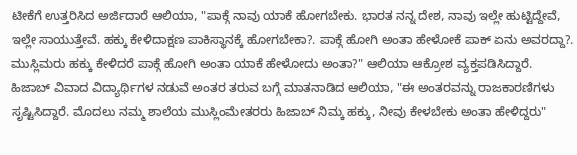ಟೀಕೆಗೆ ಉತ್ತರಿಸಿದ ಅರ್ಜಿದಾರೆ ಆಲಿಯಾ, "ಪಾಕ್ಗೆ ನಾವು ಯಾಕೆ ಹೋಗಬೇಕು. ಭಾರತ ನನ್ನ ದೇಶ, ನಾವು ಇಲ್ಲೇ ಹುಟ್ಟಿದ್ದೇವೆ, ಇಲ್ಲೇ ಸಾಯುತ್ತೇವೆ. ಹಕ್ಕು ಕೇಳಿದಾಕ್ಷಣ ಪಾಕಿಸ್ಥಾನಕ್ಕೆ ಹೋಗಬೇಕಾ?. ಪಾಕ್ಗೆ ಹೋಗಿ ಅಂತಾ ಹೇಳೋಕೆ ಪಾಕ್ ಏನು ಅವರದ್ದಾ?. ಮುಸ್ಲಿಮರು ಹಕ್ಕು ಕೇಳಿದರೆ ಪಾಕ್ಗೆ ಹೋಗಿ ಅಂತಾ ಯಾಕೆ ಹೇಳೋದು ಅಂತಾ?" ಆಲಿಯಾ ಆಕ್ರೋಶ ವ್ಯಕ್ತಪಡಿಸಿದ್ದಾರೆ.
ಹಿಜಾಬ್ ವಿವಾದ ವಿದ್ಯಾರ್ಥಿಗಳ ನಡುವೆ ಅಂತರ ತರುವ ಬಗ್ಗೆ ಮಾತನಾಡಿದ ಆಲಿಯಾ, "ಈ ಅಂತರವನ್ನು ರಾಜಕಾರಣಿಗಳು ಸೃಷ್ಟಿಸಿದ್ದಾರೆ. ಮೊದಲು ನಮ್ಮ ಶಾಲೆಯ ಮುಸ್ಲಿಂಮೇತರರು ಹಿಜಾಬ್ ನಿಮ್ಕ ಹಕ್ಕು, ನೀವು ಕೇಳಬೇಕು ಅಂತಾ ಹೇಳಿದ್ದರು"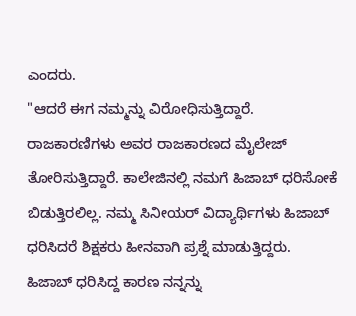ಎಂದರು.
"ಆದರೆ ಈಗ ನಮ್ಮನ್ನು ವಿರೋಧಿಸುತ್ತಿದ್ದಾರೆ. ರಾಜಕಾರಣಿಗಳು ಅವರ ರಾಜಕಾರಣದ ಮೈಲೇಜ್ ತೋರಿಸುತ್ತಿದ್ದಾರೆ. ಕಾಲೇಜಿನಲ್ಲಿ ನಮಗೆ ಹಿಜಾಬ್ ಧರಿಸೋಕೆ ಬಿಡುತ್ತಿರಲಿಲ್ಲ. ನಮ್ಮ ಸಿನೀಯರ್ ವಿದ್ಯಾರ್ಥಿಗಳು ಹಿಜಾಬ್ ಧರಿಸಿದರೆ ಶಿಕ್ಷಕರು ಹೀನವಾಗಿ ಪ್ರಶ್ನೆ ಮಾಡುತ್ತಿದ್ದರು. ಹಿಜಾಬ್ ಧರಿಸಿದ್ದ ಕಾರಣ ನನ್ನನ್ನು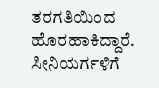ತರಗತಿಯಿಂದ ಹೊರಹಾಕಿದ್ದಾರೆ. ಸೀನಿಯರ್ಗಳಿಗೆ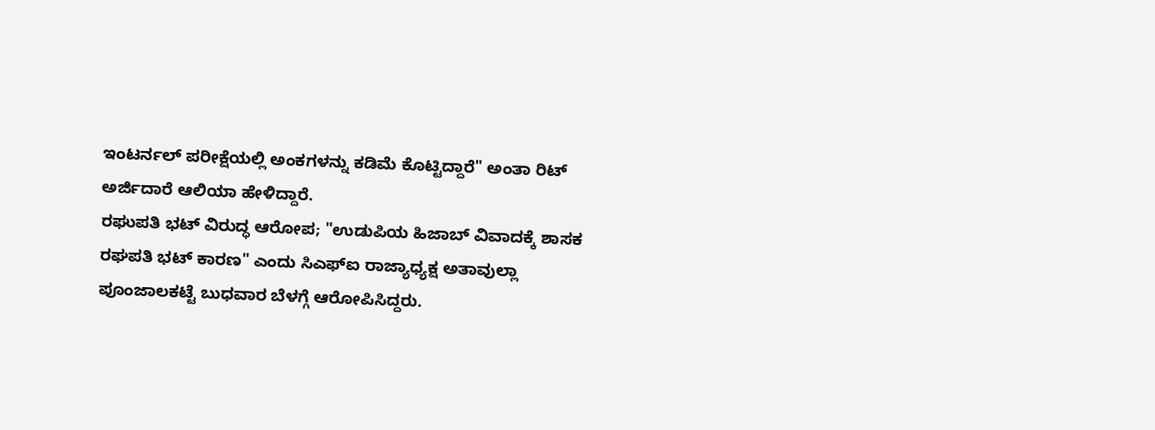ಇಂಟರ್ನಲ್ ಪರೀಕ್ಷೆಯಲ್ಲಿ ಅಂಕಗಳನ್ನು ಕಡಿಮೆ ಕೊಟ್ಟಿದ್ದಾರೆ" ಅಂತಾ ರಿಟ್ ಅರ್ಜಿದಾರೆ ಆಲಿಯಾ ಹೇಳಿದ್ದಾರೆ.
ರಘುಪತಿ ಭಟ್ ವಿರುದ್ಧ ಆರೋಪ; "ಉಡುಪಿಯ ಹಿಜಾಬ್ ವಿವಾದಕ್ಕೆ ಶಾಸಕ ರಘಪತಿ ಭಟ್ ಕಾರಣ" ಎಂದು ಸಿಎಫ್ಐ ರಾಜ್ಯಾಧ್ಯಕ್ಷ ಅತಾವುಲ್ಲಾ ಪೂಂಜಾಲಕಟ್ಟೆ ಬುಧವಾರ ಬೆಳಗ್ಗೆ ಆರೋಪಿಸಿದ್ದರು.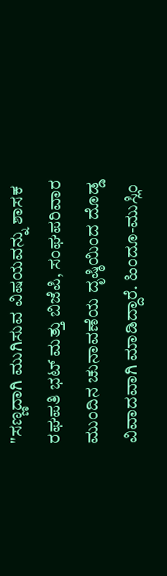"ಸಣ್ಣದಾಗಿ ಮುಗಿಸುವ ವಿಷಯವನ್ನು ಶಾಸಕ ರಘಪತಿ ಭಟ್ ಮತ್ತು ಬಿಜೆಪಿ, ಸಂಘಪರಿವಾರ ಮುಂದಿನ ಚುನಾವಣೆಯ ದೃಷ್ಠಿಯಿಂದ ದೊಡ್ಡ ವಿವಾದವಾಗಿ ಮಾಡಿದ್ದಾರೆ. ಹಿಂದೂ-ಮುಸ್ಲಿಂ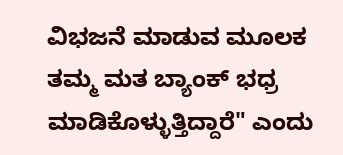ವಿಭಜನೆ ಮಾಡುವ ಮೂಲಕ ತಮ್ಮ ಮತ ಬ್ಯಾಂಕ್ ಭಧ್ರ ಮಾಡಿಕೊಳ್ಳುತ್ತಿದ್ದಾರೆ" ಎಂದು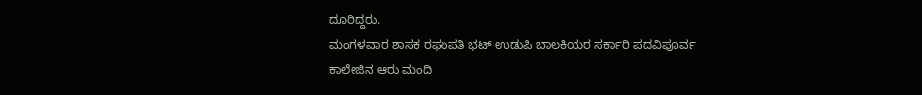ದೂರಿದ್ದರು.
ಮಂಗಳವಾರ ಶಾಸಕ ರಘುಪತಿ ಭಟ್ ಉಡುಪಿ ಬಾಲಕಿಯರ ಸರ್ಕಾರಿ ಪದವಿಪೂರ್ವ ಕಾಲೇಜಿನ ಆರು ಮಂದಿ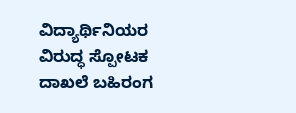ವಿದ್ಯಾರ್ಥಿನಿಯರ ವಿರುದ್ಧ ಸ್ಪೋಟಕ ದಾಖಲೆ ಬಹಿರಂಗ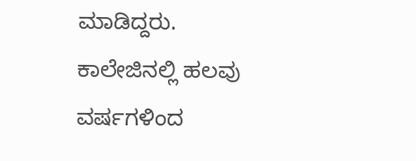ಮಾಡಿದ್ದರು. ಕಾಲೇಜಿನಲ್ಲಿ ಹಲವು ವರ್ಷಗಳಿಂದ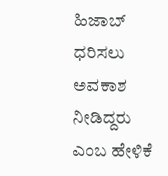ಹಿಜಾಬ್ ಧರಿಸಲು ಅವಕಾಶ ನೀಡಿದ್ದರು ಎಂಬ ಹೇಳಿಕೆ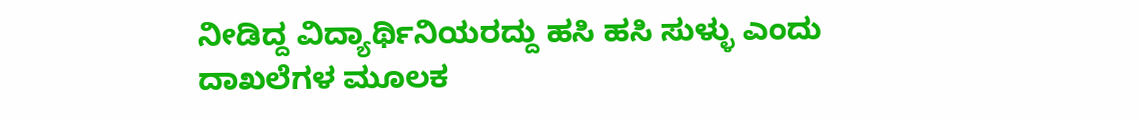ನೀಡಿದ್ದ ವಿದ್ಯಾರ್ಥಿನಿಯರದ್ದು ಹಸಿ ಹಸಿ ಸುಳ್ಳು ಎಂದು ದಾಖಲೆಗಳ ಮೂಲಕ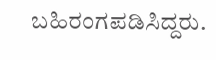ಬಹಿರಂಗಪಡಿಸಿದ್ದರು.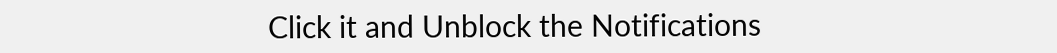Click it and Unblock the Notifications